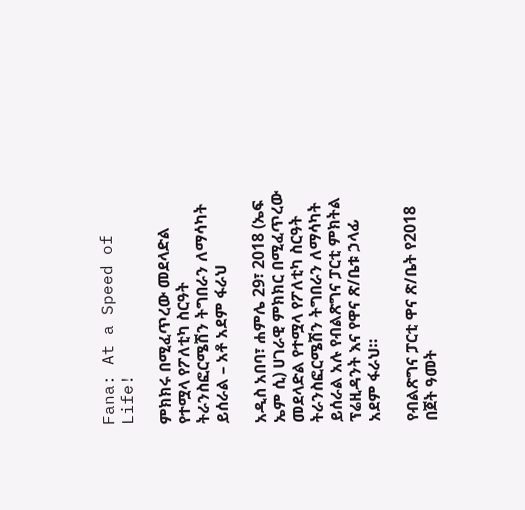Fana: At a Speed of Life!

ምክክሩ በሚፈጥረው መደላድል የተሟላ የፖለቲካ ስርዓት ትራንስፎርሜሽን ትግበራን ለማሳካት ይሰራል – አቶ አደም ፋራህ

አዲስ አበባ፣ ሐምሌ 29፣ 2018 (ኤፍ ኤም ሲ) ሀገራዊ ምክክር በሚፈጥረው መደላድል የተሟላ የፖለቲካ ስርዓት ትራንስፎርሜሽን ትግበራን ለማሳካት ይሰራል አሉ የብልጽግና ፓርቲ ምክትል ፕሬዚዳንት እና የዋና ጽ/ቤቱ ኃላፊ አደም ፋራህ።

የብልጽግና ፓርቲ ዋና ጽ/ቤት የ2018 በጀት ዓመት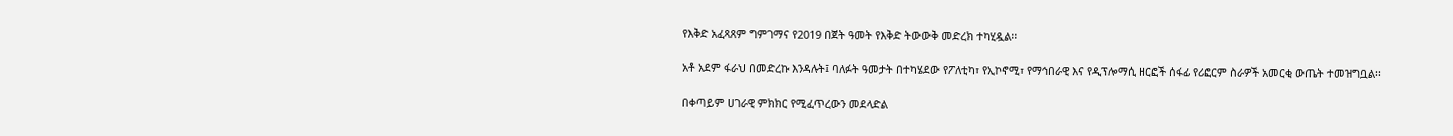የእቅድ አፈጻጸም ግምገማና የ2019 በጀት ዓመት የእቅድ ትውውቅ መድረክ ተካሂዷል፡፡

አቶ አደም ፋራህ በመድረኩ እንዳሉት፤ ባለፉት ዓመታት በተካሄደው የፖለቲካ፣ የኢኮኖሚ፣ የማኅበራዊ እና የዲፕሎማሲ ዘርፎች ሰፋፊ የሪፎርም ስራዎች አመርቂ ውጤት ተመዝግቧል፡፡

በቀጣይም ሀገራዊ ምክክር የሚፈጥረውን መደላድል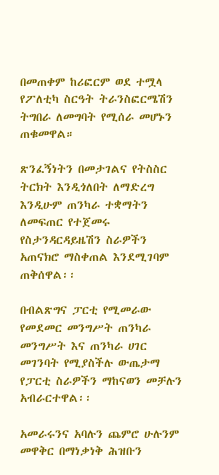በመጠቀም ከሪፎርም ወደ ተሟላ የፖለቲካ ስርዓት ትራንስፎርሜሽን ትግበራ ለመግባት የሚሰራ መሆኑን ጠቁመዋል።

ጽንፈኝነትን በመታገልና የትስስር ትርክት እንዲጎለበት ለማድረግ እንዲሁም ጠንካራ ተቋማትን ለመፍጠር የተጀመሩ የስታንዳርዳይዜሽን ስራዎችን አጠናክሮ ማስቀጠል እንደሚገባም ጠቅሰዋል፡፡

በብልጽግና ፓርቲ የሚመራው የመደመር መንግሥት ጠንካራ መንግሥት እና ጠንካራ ሀገር መገንባት የሚያስችሉ ውጤታማ የፓርቲ ስራዎችን ማከናወን መቻሉን አብራርተዋል፡፡

አመራሩንና አባሉን ጨምሮ ሁሉንም መዋቅር በማነቃነቅ ሕዝቡን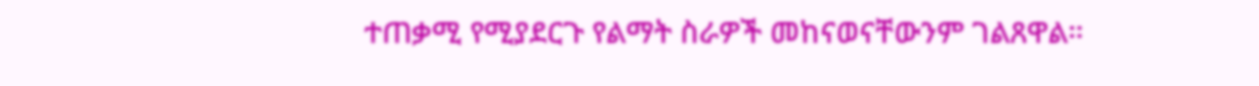ተጠቃሚ የሚያደርጉ የልማት ስራዎች መከናወናቸውንም ገልጸዋል።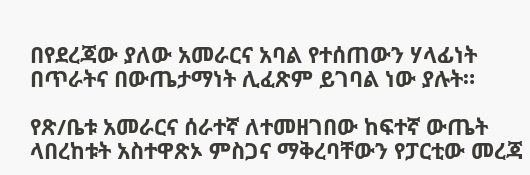በየደረጃው ያለው አመራርና አባል የተሰጠውን ሃላፊነት በጥራትና በውጤታማነት ሊፈጽም ይገባል ነው ያሉት።

የጽ/ቤቱ አመራርና ሰራተኛ ለተመዘገበው ከፍተኛ ውጤት ላበረከቱት አስተዋጽኦ ምስጋና ማቅረባቸውን የፓርቲው መረጃ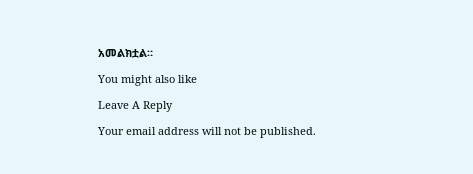አመልክቷል።

You might also like

Leave A Reply

Your email address will not be published.